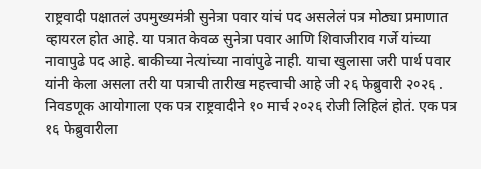राष्ट्रवादी पक्षातलं उपमुख्यमंत्री सुनेत्रा पवार यांचं पद असलेलं पत्र मोठ्या प्रमाणात व्हायरल होत आहे. या पत्रात केवळ सुनेत्रा पवार आणि शिवाजीराव गर्जे यांच्या नावापुढे पद आहे. बाकीच्या नेत्यांच्या नावांपुढे नाही. याचा खुलासा जरी पार्थ पवार यांनी केला असला तरी या पत्राची तारीख महत्त्वाची आहे जी २६ फेब्रुवारी २०२६ . निवडणूक आयोगाला एक पत्र राष्ट्रवादीने १० मार्च २०२६ रोजी लिहिलं होतं. एक पत्र १६ फेब्रुवारीला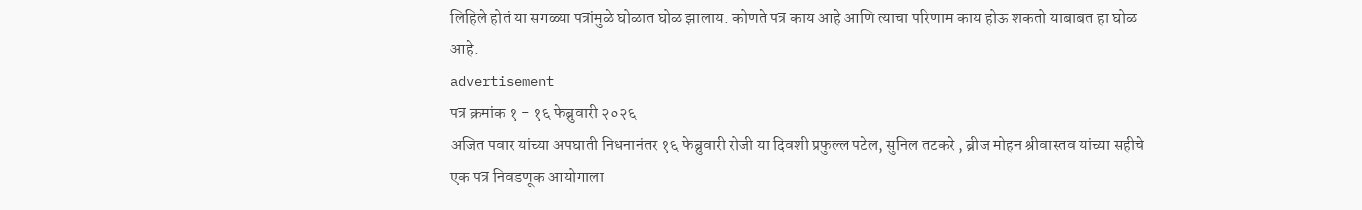लिहिले होतं या सगळ्या पत्रांमुळे घोळात घोळ झालाय. कोणते पत्र काय आहे आणि त्याचा परिणाम काय होऊ शकतो याबाबत हा घोळ आहे.
advertisement
पत्र क्रमांक १ - १६ फेब्रुवारी २०२६
अजित पवार यांच्या अपघाती निधनानंतर १६ फेब्रुवारी रोजी या दिवशी प्रफुल्ल पटेल, सुनिल तटकरे , ब्रीज मोहन श्रीवास्तव यांच्या सहीचे एक पत्र निवडणूक आयोगाला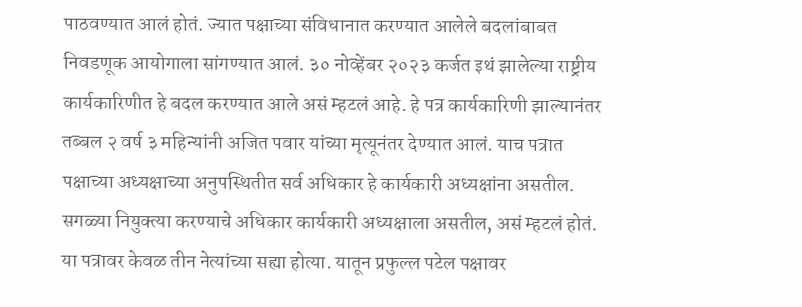पाठवण्यात आलं होतं. ज्यात पक्षाच्या संविधानात करण्यात आलेले बदलांबाबत निवडणूक आयोगाला सांगण्यात आलं. ३० नोव्हेंबर २०२३ कर्जत इथं झालेल्या राष्ट्रीय कार्यकारिणीत हे बदल करण्यात आले असं म्हटलं आहे. हे पत्र कार्यकारिणी झाल्यानंतर तब्बल २ वर्ष ३ महिन्यांनी अजित पवार यांच्या मृत्यूनंतर देण्यात आलं. याच पत्रात पक्षाच्या अध्यक्षाच्या अनुपस्थितीत सर्व अधिकार हे कार्यकारी अध्यक्षांना असतील. सगळ्या नियुक्त्या करण्याचे अधिकार कार्यकारी अध्यक्षाला असतील, असं म्हटलं होतं. या पत्रावर केवळ तीन नेत्यांच्या सह्या होत्या. यातून प्रफुल्ल पटेल पक्षावर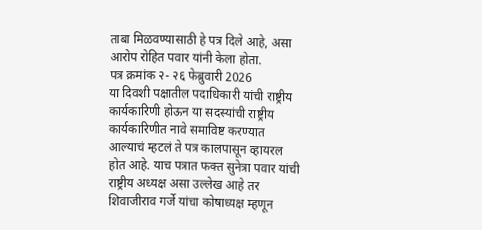ताबा मिळवण्यासाठी हे पत्र दिले आहे, असा आरोप रोहित पवार यांनी केला होता.
पत्र क्रमांक २- २६ फेब्रुवारी 2026
या दिवशी पक्षातील पदाधिकारी यांची राष्ट्रीय कार्यकारिणी होऊन या सदस्यांची राष्ट्रीय कार्यकारिणीत नावे समाविष्ट करण्यात आल्याचं म्हटलं ते पत्र कालपासून व्हायरल होत आहे. याच पत्रात फक्त सुनेत्रा पवार यांची राष्ट्रीय अध्यक्ष असा उल्लेख आहे तर शिवाजीराव गर्जे यांचा कोषाध्यक्ष म्हणून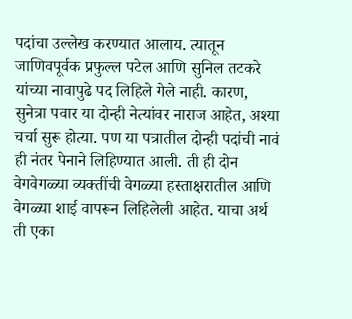पदांचा उल्लेख करण्यात आलाय. त्यातून जाणिवपूर्वक प्रफुल्ल पटेल आणि सुनिल तटकरे यांच्या नावापुढे पद लिहिले गेले नाही. कारण, सुनेत्रा पवार या दोन्ही नेत्यांवर नाराज आहेत, अश्या चर्चा सुरू होत्या. पण या पत्रातील दोन्ही पदांची नावं ही नंतर पेनाने लिहिण्यात आली. ती ही दोन वेगवेगळ्या व्यक्तींची वेगळ्या हस्ताक्षरातील आणि वेगळ्या शाई वापरून लिहिलेली आहेत. याचा अर्थ ती एका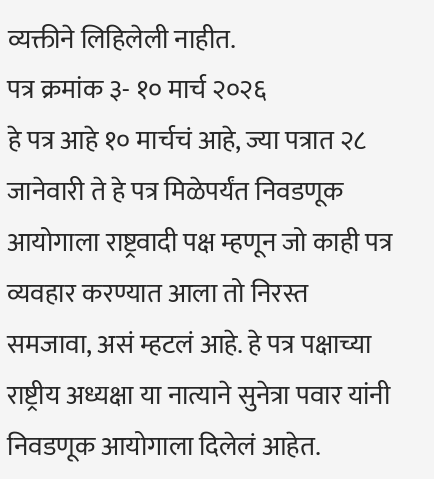व्यक्तीने लिहिलेली नाहीत.
पत्र क्रमांक ३- १० मार्च २०२६
हे पत्र आहे १० मार्चचं आहे, ज्या पत्रात २८ जानेवारी ते हे पत्र मिळेपर्यंत निवडणूक आयोगाला राष्ट्रवादी पक्ष म्हणून जो काही पत्र व्यवहार करण्यात आला तो निरस्त समजावा, असं म्हटलं आहे. हे पत्र पक्षाच्या राष्ट्रीय अध्यक्षा या नात्याने सुनेत्रा पवार यांनी निवडणूक आयोगाला दिलेलं आहेत.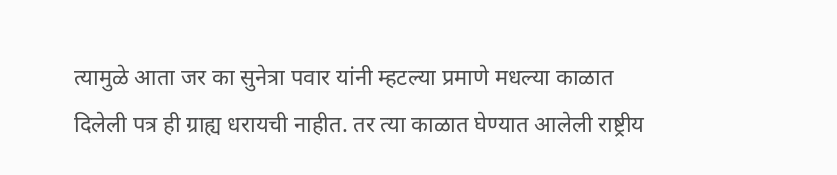त्यामुळे आता जर का सुनेत्रा पवार यांनी म्हटल्या प्रमाणे मधल्या काळात दिलेली पत्र ही ग्राह्य धरायची नाहीत. तर त्या काळात घेण्यात आलेली राष्ट्रीय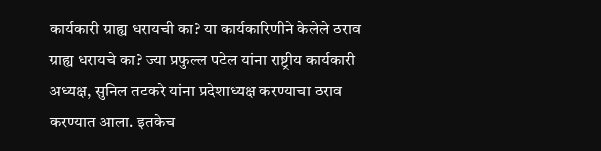कार्यकारी ग्राह्य धरायची का? या कार्यकारिणीने केलेले ठराव ग्राह्य धरायचे का? ज्या प्रफुल्ल पटेल यांना राष्ट्रीय कार्यकारी अध्यक्ष, सुनिल तटकरे यांना प्रदेशाध्यक्ष करण्याचा ठराव करण्यात आला. इतकेच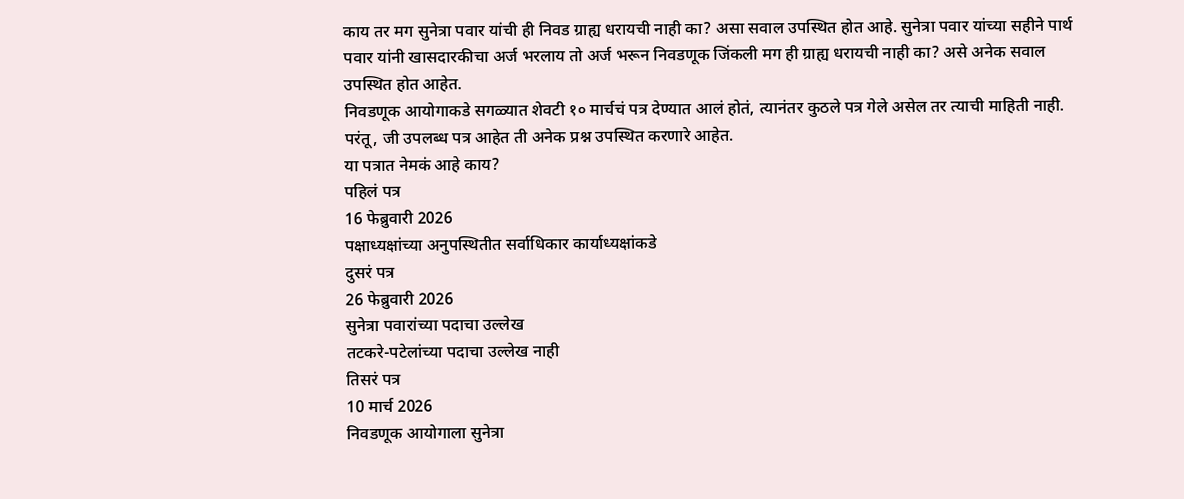काय तर मग सुनेत्रा पवार यांची ही निवड ग्राह्य धरायची नाही का? असा सवाल उपस्थित होत आहे. सुनेत्रा पवार यांच्या सहीने पार्थ पवार यांनी खासदारकीचा अर्ज भरलाय तो अर्ज भरून निवडणूक जिंकली मग ही ग्राह्य धरायची नाही का? असे अनेक सवाल उपस्थित होत आहेत.
निवडणूक आयोगाकडे सगळ्यात शेवटी १० मार्चचं पत्र देण्यात आलं होतं, त्यानंतर कुठले पत्र गेले असेल तर त्याची माहिती नाही. परंतू, जी उपलब्ध पत्र आहेत ती अनेक प्रश्न उपस्थित करणारे आहेत.
या पत्रात नेमकं आहे काय?
पहिलं पत्र
16 फेब्रुवारी 2026
पक्षाध्यक्षांच्या अनुपस्थितीत सर्वाधिकार कार्याध्यक्षांकडे
दुसरं पत्र
26 फेब्रुवारी 2026
सुनेत्रा पवारांच्या पदाचा उल्लेख
तटकरे-पटेलांच्या पदाचा उल्लेख नाही
तिसरं पत्र
10 मार्च 2026
निवडणूक आयोगाला सुनेत्रा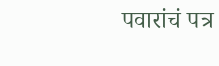पवारांचं पत्र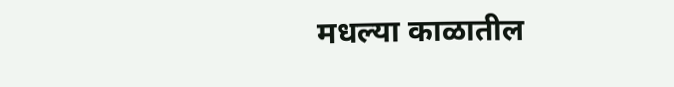मधल्या काळातील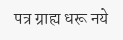पत्र ग्राह्य धरू नये